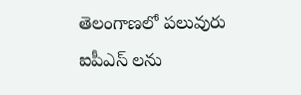తెలంగాణలో పలువురు ఐపీఎస్ లను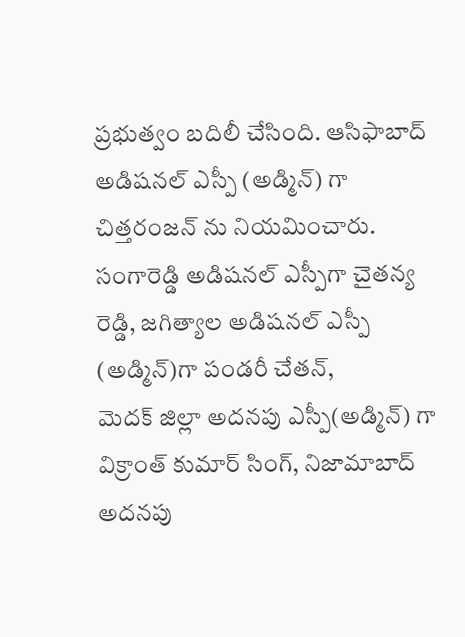ప్రభుత్వం బదిలీ చేసింది. ఆసిఫాబాద్ అడిషనల్ ఎస్పీ (అడ్మిన్) గా చిత్తరంజన్ ను నియమించారు. సంగారెడ్డి అడిషనల్ ఎస్పీగా చైతన్య రెడ్డి, జగిత్యాల అడిషనల్ ఎస్పీ (అడ్మిన్)గా పండరీ చేతన్,
మెదక్ జిల్లా అదనపు ఎస్పీ(అడ్మిన్) గా విక్రాంత్ కుమార్ సింగ్, నిజామాబాద్ అదనపు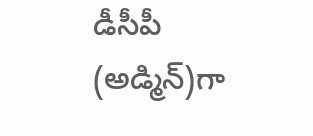డీసీపీ (అడ్మిన్)గా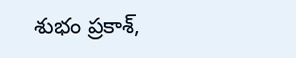శుభం ప్రకాశ్,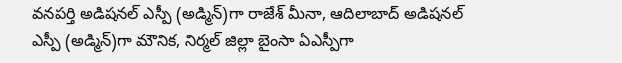వనపర్తి అడిషనల్ ఎస్పీ (అడ్మిన్)గా రాజేశ్ మీనా, ఆదిలాబాద్ అడిషనల్ ఎస్పీ (అడ్మిన్)గా మౌనిక, నిర్మల్ జిల్లా బైంసా ఏఎస్పీగా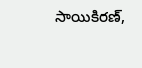సాయికిరణ్,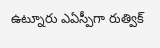ఉట్నూరు ఎఏస్పీగా రుత్విక్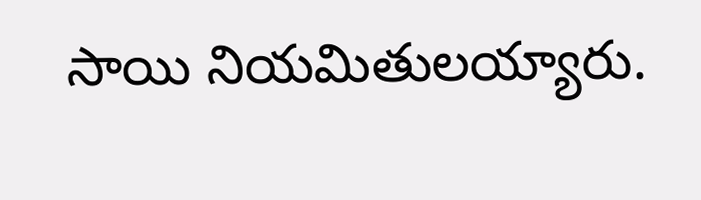సాయి నియమితులయ్యారు.